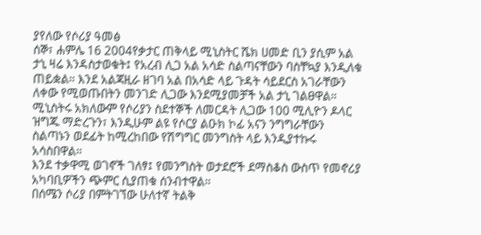ያየለው የሶሪያ ዓመፅ
ሰኞ፣ ሐምሌ 16 2004የቃታር ጠቅላይ ሚኒስትር ሼክ ሀመድ ቢን ያሲም አል ታኒ ዛሬ እንዳስታወቁት፤ የአረብ ሊጋ አል አሳድ ስልጣናቸውን ባስቸኳያ እንዲለቁ ጠይቋል። እንደ አልጃዚራ ዘገባ አል በአሳድ ላይ ጉዳት ሳይደርስ አገራቸውን ለቀው የሚወጡበትን መንገድ ሊጋው እንደሚያመቻች አል ታኒ ገልፀዋል። ሚኒስትሩ አክለውም የሶሪያን ስደተኞች ለመርዳት ሊጋው 100 ሚሊዮን ዶላር ዝግጁ ማድረጉን፣ እንዲሁም ልዩ የሶርያ ልዑክ ኮፊ አናን ንግግራቸውን ስልጣኑን ወደፊት ከሚረከበው የሽግግር መንግስት ላይ እንዲያተኩሩ አሳስበዋል።
እንደ ተቃዋሚ ወገኖች ገለፃ፤ የመንግስት ወታደሮች ደማስቆስ ውስጥ የመኖሪያ አካባቢዎችን ጭምር ሲያጠቁ ሰንብተዋል።
በሰሜን ሶሪያ በምትገኘው ሁለተኛ ትልቅ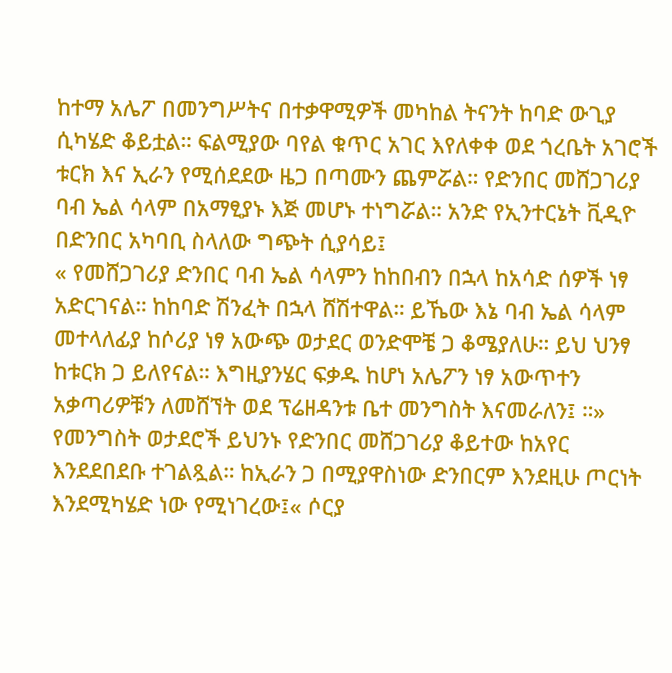ከተማ አሌፖ በመንግሥትና በተቃዋሚዎች መካከል ትናንት ከባድ ውጊያ ሲካሄድ ቆይቷል። ፍልሚያው ባየል ቁጥር አገር እየለቀቀ ወደ ጎረቤት አገሮች ቱርክ እና ኢራን የሚሰደደው ዜጋ በጣሙን ጨምሯል። የድንበር መሸጋገሪያ ባብ ኤል ሳላም በአማፂያኑ እጅ መሆኑ ተነግሯል። አንድ የኢንተርኔት ቪዲዮ በድንበር አካባቢ ስላለው ግጭት ሲያሳይ፤
« የመሸጋገሪያ ድንበር ባብ ኤል ሳላምን ከከበብን በኋላ ከአሳድ ሰዎች ነፃ አድርገናል። ከከባድ ሽንፈት በኋላ ሸሽተዋል። ይኼው እኔ ባብ ኤል ሳላም መተላለፊያ ከሶሪያ ነፃ አውጭ ወታደር ወንድሞቼ ጋ ቆሜያለሁ። ይህ ህንፃ ከቱርክ ጋ ይለየናል። እግዚያንሄር ፍቃዱ ከሆነ አሌፖን ነፃ አውጥተን አቃጣሪዎቹን ለመሸኘት ወደ ፕሬዘዳንቱ ቤተ መንግስት እናመራለን፤ ።»
የመንግስት ወታደሮች ይህንኑ የድንበር መሸጋገሪያ ቆይተው ከአየር እንደደበደቡ ተገልጿል። ከኢራን ጋ በሚያዋስነው ድንበርም እንደዚሁ ጦርነት እንደሚካሄድ ነው የሚነገረው፤« ሶርያ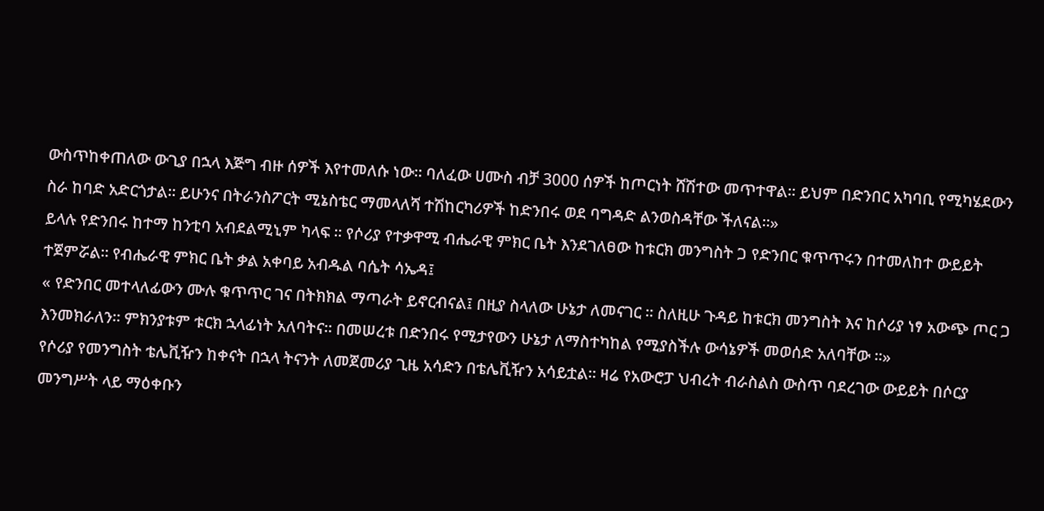ውስጥከቀጠለው ውጊያ በኋላ እጅግ ብዙ ሰዎች እየተመለሱ ነው። ባለፈው ሀሙስ ብቻ 3000 ሰዎች ከጦርነት ሸሽተው መጥተዋል። ይህም በድንበር አካባቢ የሚካሄደውን ስራ ከባድ አድርጎታል። ይሁንና በትራንስፖርት ሚኔስቴር ማመላለሻ ተሽከርካሪዎች ከድንበሩ ወደ ባግዳድ ልንወስዳቸው ችለናል።»
ይላሉ የድንበሩ ከተማ ከንቲባ አብደልሚኒም ካላፍ ። የሶሪያ የተቃዋሚ ብሔራዊ ምክር ቤት እንደገለፀው ከቱርክ መንግስት ጋ የድንበር ቁጥጥሩን በተመለከተ ውይይት ተጀምሯል። የብሔራዊ ምክር ቤት ቃል አቀባይ አብዱል ባሴት ሳኤዳ፤
« የድንበር መተላለፊውን ሙሉ ቁጥጥር ገና በትክክል ማጣራት ይኖርብናል፤ በዚያ ስላለው ሁኔታ ለመናገር ። ስለዚሁ ጉዳይ ከቱርክ መንግስት እና ከሶሪያ ነፃ አውጭ ጦር ጋ እንመክራለን። ምክንያቱም ቱርክ ኋላፊነት አለባትና። በመሠረቱ በድንበሩ የሚታየውን ሁኔታ ለማስተካከል የሚያስችሉ ውሳኔዎች መወሰድ አለባቸው ።»
የሶሪያ የመንግስት ቴሌቪዥን ከቀናት በኋላ ትናንት ለመጀመሪያ ጊዜ አሳድን በቴሌቪዥን አሳይቷል። ዛሬ የአውሮፓ ህብረት ብራስልስ ውስጥ ባደረገው ውይይት በሶርያ መንግሥት ላይ ማዕቀቡን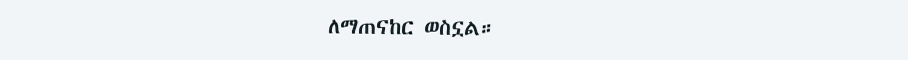ለማጠናከር ወስኗል።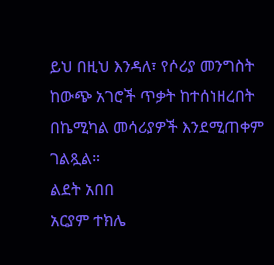ይህ በዚህ እንዳለ፣ የሶሪያ መንግስት ከውጭ አገሮች ጥቃት ከተሰነዘረበት በኬሚካል መሳሪያዎች እንደሚጠቀም ገልጿል።
ልደት አበበ
አርያም ተክሌ